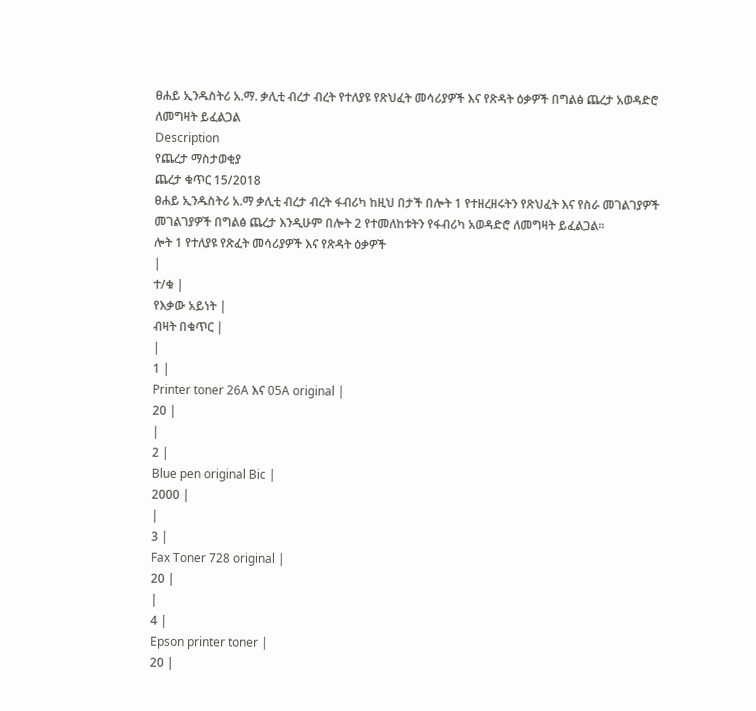ፀሐይ ኢንዱስትሪ አ.ማ. ቃሊቲ ብረታ ብረት የተለያዩ የጽህፈት መሳሪያዎች እና የጽዳት ዕቃዎች በግልፅ ጨረታ አወዳድሮ ለመግዛት ይፈልጋል
Description
የጨረታ ማስታወቂያ
ጨረታ ቁጥር 15/2018
ፀሐይ ኢንዱስትሪ አ.ማ ቃሊቲ ብረታ ብረት ፋብሪካ ከዚህ በታች በሎት 1 የተዘረዘሩትን የጽህፈት እና የስራ መገልገያዎች መገልገያዎች በግልፅ ጨረታ እንዲሁም በሎት 2 የተመለከቱትን የፋብሪካ አወዳድሮ ለመግዛት ይፈልጋል።
ሎት 1 የተለያዩ የጽፈት መሳሪያዎች እና የጽዳት ዕቃዎች
|
ተ/ቁ |
የእቃው አይነት |
ብዛት በቁጥር |
|
1 |
Printer toner 26A እና 05A original |
20 |
|
2 |
Blue pen original Bic |
2000 |
|
3 |
Fax Toner 728 original |
20 |
|
4 |
Epson printer toner |
20 |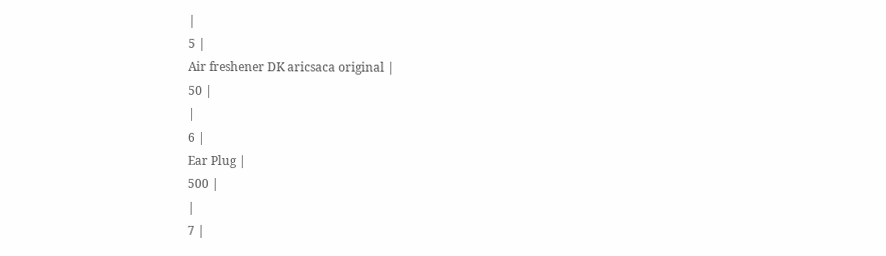|
5 |
Air freshener DK aricsaca original |
50 |
|
6 |
Ear Plug |
500 |
|
7 |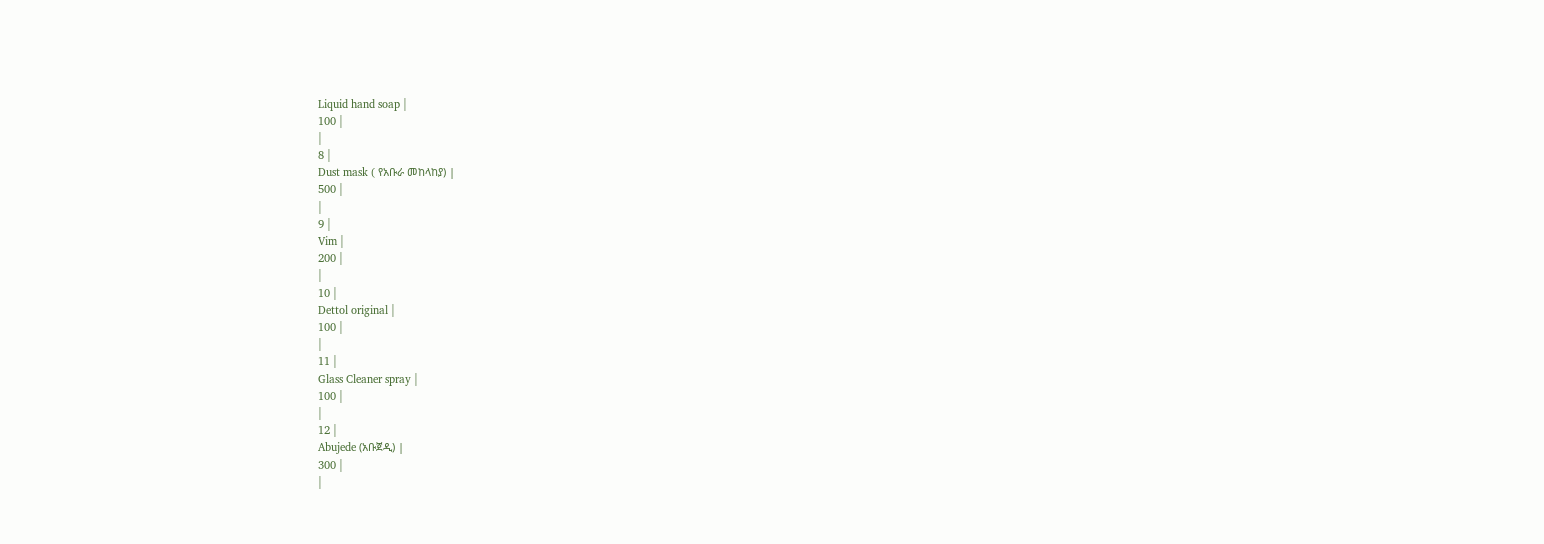Liquid hand soap |
100 |
|
8 |
Dust mask ( የአቡራ መከላከያ) |
500 |
|
9 |
Vim |
200 |
|
10 |
Dettol original |
100 |
|
11 |
Glass Cleaner spray |
100 |
|
12 |
Abujede (አቡጀዲ) |
300 |
|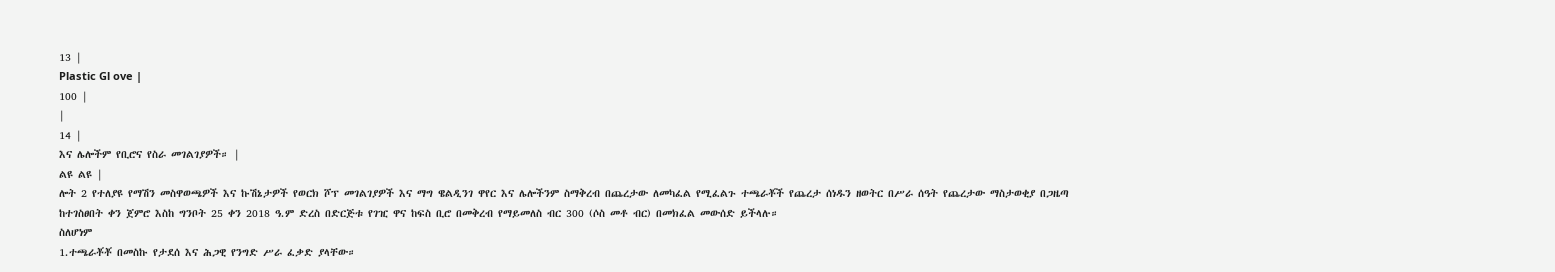13 |
Plastic Gl ove |
100 |
|
14 |
እና ሌሎችም የቢሮና የስራ መገልገያዎች። |
ልዩ ልዩ |
ሎት 2 የተለያዩ የማሽን መስዋወጫዎች እና ኩሽኔታዎች የወርክ ሾፕ መገልገያዎች እና ማግ ዌልዲንገ ዋየር እና ሌሎችንም ስማቅረብ በጨረታው ለመካፈል የሚፈልጉ ተጫራቾች የጨረታ ሰነዱን ዘወትር በሥራ ሰዓት የጨረታው ማስታወቂያ በጋዜጣ ከተገስፀበት ቀን ጀምሮ እስከ ግንቦት 25 ቀን 2018 ዓ.ም ድረስ በድርጅቱ የገዢ ዋና ከፍስ ቢሮ በመቅረብ የማይመለስ ብር 300 (ሶስ መቶ ብር) በመክፈል መውሰድ ይችላሉ።
ስለሆነም
1.ተጫራቾቾ በመስኩ የታደሰ እና ሕጋዊ የንግድ ሥራ ፈቃድ ያላቸው።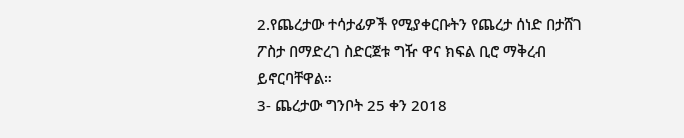2.የጨረታው ተሳታፊዎች የሚያቀርቡትን የጨረታ ሰነድ በታሸገ ፖስታ በማድረገ ስድርጀቱ ግዥ ዋና ክፍል ቢሮ ማቅረብ ይኖርባቸዋል።
3- ጨረታው ግንቦት 25 ቀን 2018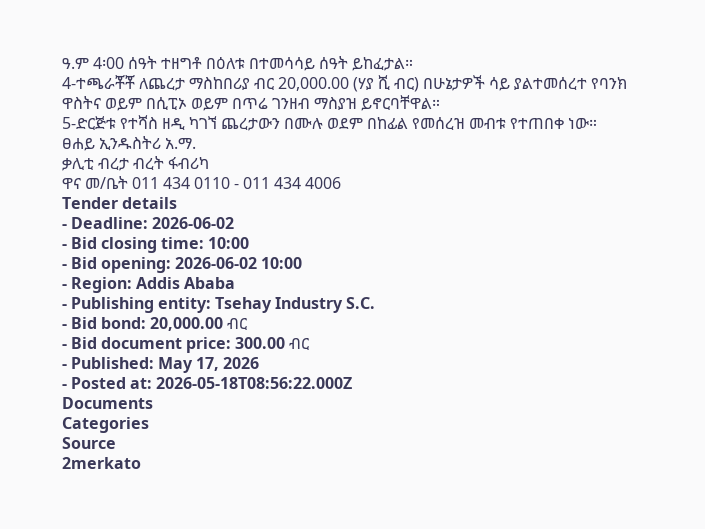ዓ.ም 4፡00 ሰዓት ተዘግቶ በዕለቱ በተመሳሳይ ሰዓት ይከፈታል።
4-ተጫራቾቾ ለጨረታ ማስከበሪያ ብር 20,000.00 (ሃያ ሺ ብር) በሁኔታዎች ሳይ ያልተመሰረተ የባንክ ዋስትና ወይም በሲፒኦ ወይም በጥሬ ገንዘብ ማስያዝ ይኖርባቸዋል።
5-ድርጅቱ የተሻስ ዘዲ ካገኘ ጨረታውን በሙሉ ወደም በከፊል የመሰረዝ መብቱ የተጠበቀ ነው።
ፀሐይ ኢንዱስትሪ አ.ማ.
ቃሊቲ ብረታ ብረት ፋብሪካ
ዋና መ/ቤት 011 434 0110 - 011 434 4006
Tender details
- Deadline: 2026-06-02
- Bid closing time: 10:00
- Bid opening: 2026-06-02 10:00
- Region: Addis Ababa
- Publishing entity: Tsehay Industry S.C.
- Bid bond: 20,000.00 ብር
- Bid document price: 300.00 ብር
- Published: May 17, 2026
- Posted at: 2026-05-18T08:56:22.000Z
Documents
Categories
Source
2merkato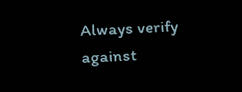Always verify against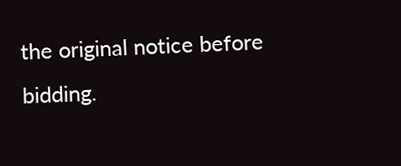the original notice before bidding.